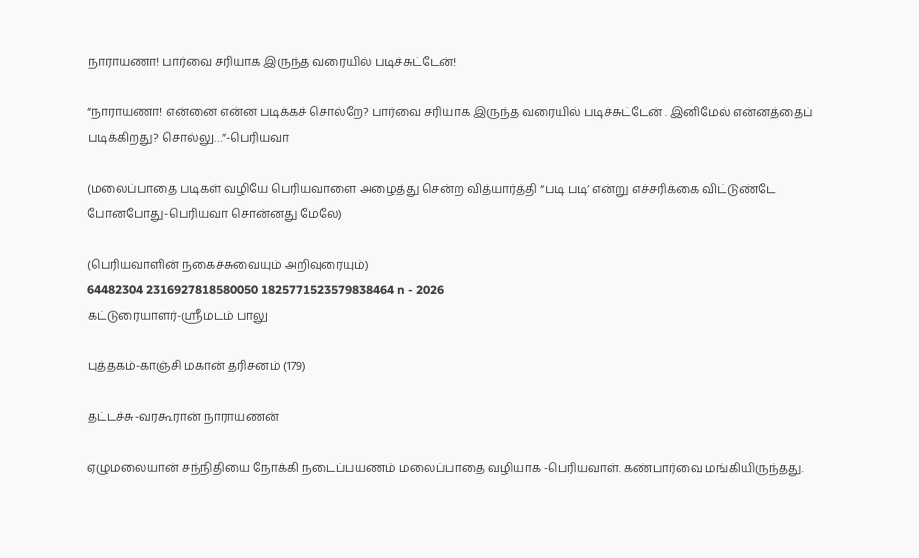நாராயணா! பார்வை சரியாக இருந்த வரையில் படிச்சுட்டேன்!

“நாராயணா! என்னை என்ன படிக்கச் சொல்றே? பார்வை சரியாக இருந்த வரையில் படிச்சுட்டேன் . இனிமேல் என்னத்தைப் படிக்கிறது? சொல்லு…”-பெரியவா

(மலைப்பாதை படிகள் வழியே பெரியவாளை அழைத்து சென்ற வித்யார்த்தி “படி படி’ என்று எச்சரிக்கை விட்டுண்டே போனபோது-பெரியவா சொன்னது மேலே)

(பெரியவாளின் நகைச்சுவையும் அறிவுரையும்)
64482304 2316927818580050 1825771523579838464 n - 2026
கட்டுரையாளர்-ஸ்ரீமடம் பாலு

புத்தகம்-காஞ்சி மகான் தரிசனம் (179)

தட்டச்சு-வரகூரான் நாராயணன்

ஏழுமலையான் சந்நிதியை நோக்கி நடைப்பயணம் மலைப்பாதை வழியாக -பெரியவாள். கண்பார்வை மங்கியிருந்தது.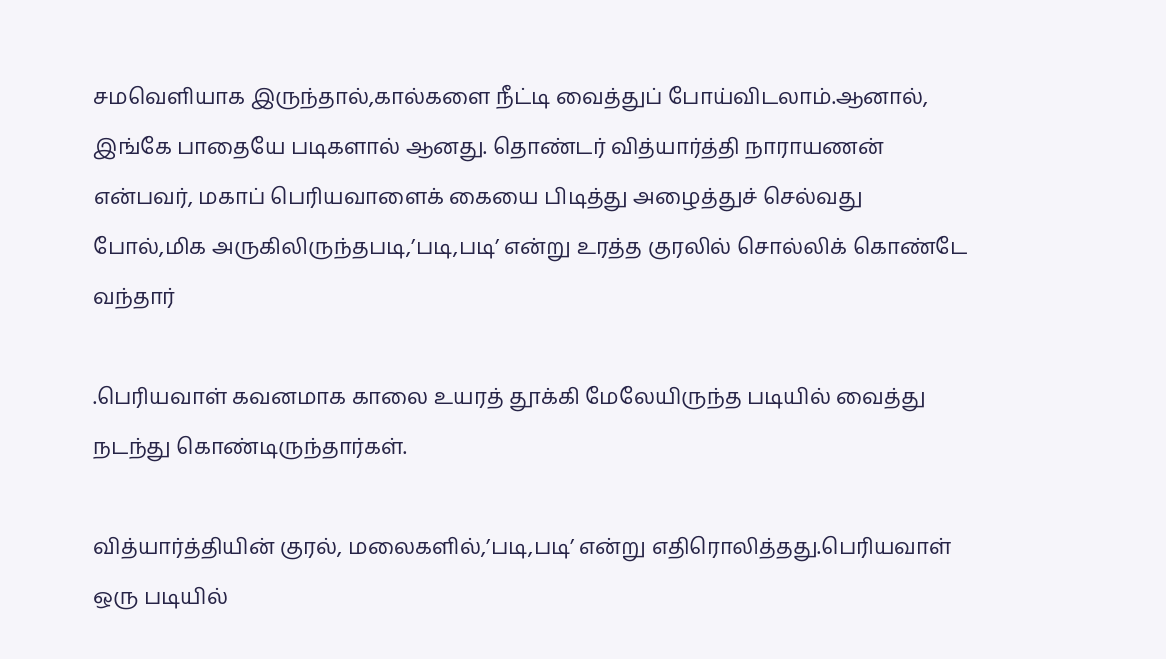சமவெளியாக இருந்தால்,கால்களை நீட்டி வைத்துப் போய்விடலாம்.ஆனால், இங்கே பாதையே படிகளால் ஆனது. தொண்டர் வித்யார்த்தி நாராயணன் என்பவர், மகாப் பெரியவாளைக் கையை பிடித்து அழைத்துச் செல்வது போல்,மிக அருகிலிருந்தபடி,’படி,படி’ என்று உரத்த குரலில் சொல்லிக் கொண்டே வந்தார்

.பெரியவாள் கவனமாக காலை உயரத் தூக்கி மேலேயிருந்த படியில் வைத்து நடந்து கொண்டிருந்தார்கள்.

வித்யார்த்தியின் குரல், மலைகளில்,’படி,படி’ என்று எதிரொலித்தது.பெரியவாள் ஒரு படியில்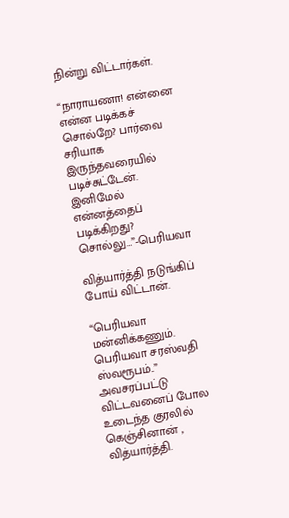நின்று விட்டார்கள்.

“நாராயணா! என்னை என்ன படிக்கச் சொல்றே? பார்வை சரியாக இருந்தவரையில் படிச்சுட்டேன். இனிமேல் என்னத்தைப் படிக்கிறது? சொல்லு…”-பெரியவா

வித்யார்த்தி நடுங்கிப் போய் விட்டான்.

“பெரியவா மன்னிக்கணும். பெரியவா சரஸ்வதி ஸ்வரூபம்..” அவசரப்பட்டு விட்டவனைப் போல உடைந்த குரலில் கெஞ்சினான் , வித்யார்த்தி.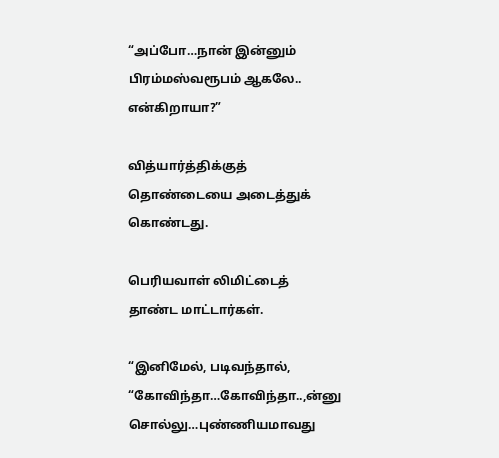“அப்போ…நான் இன்னும் பிரம்மஸ்வரூபம் ஆகலே.. என்கிறாயா?”

வித்யார்த்திக்குத் தொண்டையை அடைத்துக் கொண்டது.

பெரியவாள் லிமிட்டைத் தாண்ட மாட்டார்கள்.

“இனிமேல், படிவந்தால், “கோவிந்தா…கோவிந்தா..,ன்னு சொல்லு…புண்ணியமாவது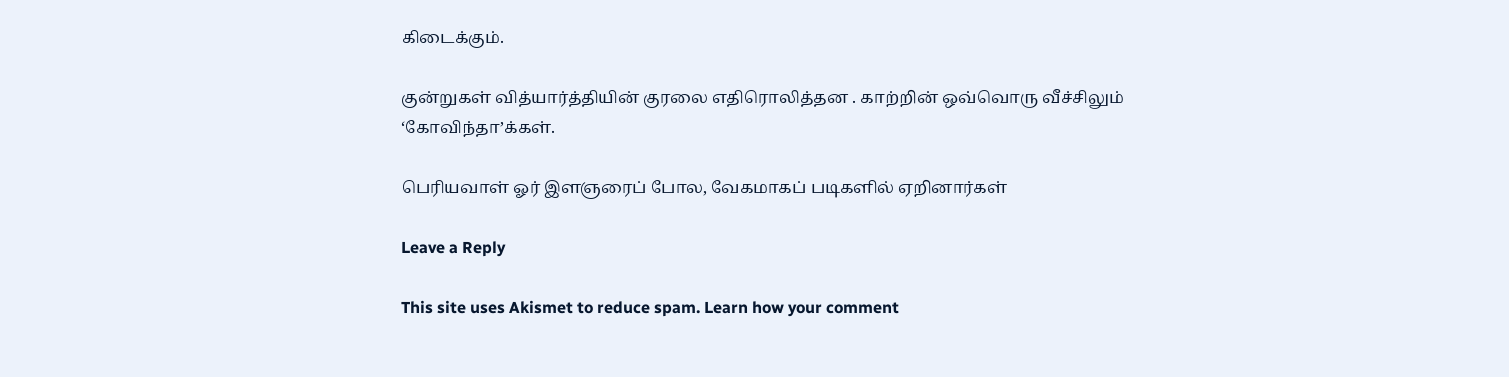கிடைக்கும்.

குன்றுகள் வித்யார்த்தியின் குரலை எதிரொலித்தன . காற்றின் ஒவ்வொரு வீச்சிலும் ‘கோவிந்தா’க்கள்.

பெரியவாள் ஓர் இளஞரைப் போல, வேகமாகப் படிகளில் ஏறினார்கள்

Leave a Reply

This site uses Akismet to reduce spam. Learn how your comment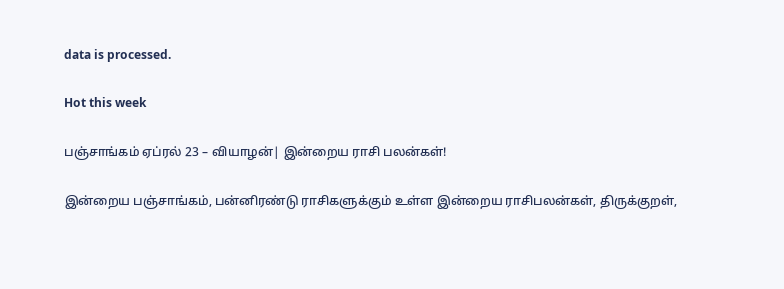data is processed.

Hot this week

பஞ்சாங்கம் ஏப்ரல் 23 – வியாழன்| இன்றைய ராசி பலன்கள்!

இன்றைய பஞ்சாங்கம், பன்னிரண்டு ராசிகளுக்கும் உள்ள இன்றைய ராசிபலன்கள், திருக்குறள்,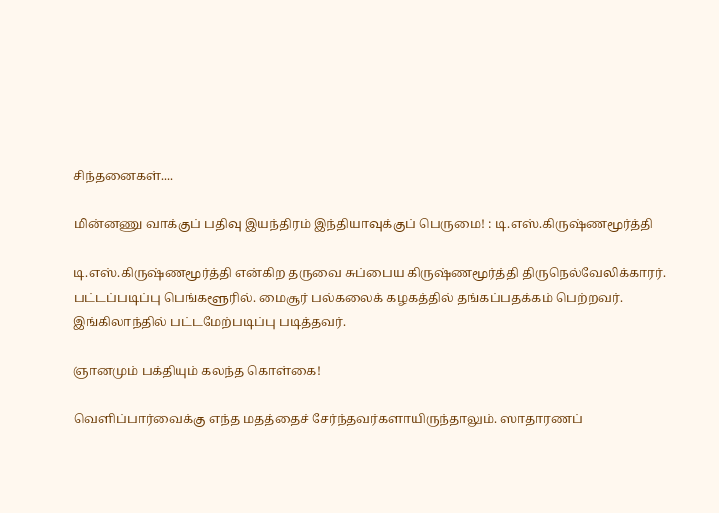சிந்தனைகள்....

மின்னணு வாக்குப் பதிவு இயந்திரம் இந்தியாவுக்குப் பெருமை! : டி.எஸ்.கிருஷ்ணமூர்த்தி

டி.எஸ்.கிருஷ்ணமூர்த்தி என்கிற தருவை சுப்பைய கிருஷ்ணமூர்த்தி திருநெல்வேலிக்காரர். பட்டப்படிப்பு பெங்களூரில். மைசூர் பல்கலைக் கழகத்தில் தங்கப்பதக்கம் பெற்றவர். இங்கிலாந்தில் பட்டமேற்படிப்பு படித்தவர்.

ஞானமும் பக்தியும் கலந்த கொள்கை!

வெளிப்பார்வைக்கு எந்த மதத்தைச் சேர்ந்தவர்களாயிருந்தாலும். ஸாதாரணப்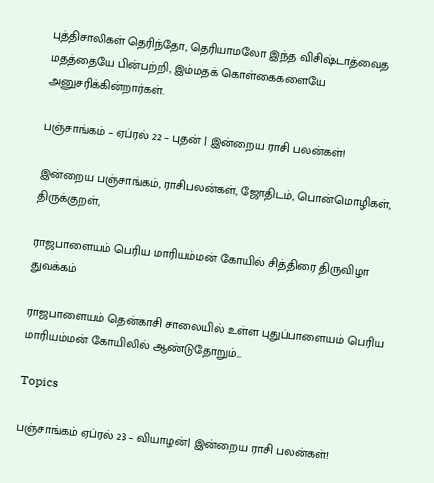புத்திசாலிகள் தெரிந்தோ, தெரியாமலோ இந்த விசிஷ்டாத்வைத மதத்தையே பின்பற்றி, இம்மதக் கொள்கைகளையே அனுசரிக்கின்றார்கள்.

பஞ்சாங்கம் – ஏப்ரல் 22 – புதன் | இன்றைய ராசி பலன்கள்!

இன்றைய பஞ்சாங்கம், ராசிபலன்கள், ஜோதிடம், பொன்மொழிகள், திருக்குறள்,

ராஜபாளையம் பெரிய மாரியம்மன் கோயில் சித்திரை திருவிழா துவக்கம்

ராஜபாளையம் தென்காசி சாலையில் உள்ள புதுப்பாளையம் பெரிய மாரியம்மன் கோயிலில் ஆண்டுதோறும்...

Topics

பஞ்சாங்கம் ஏப்ரல் 23 – வியாழன்| இன்றைய ராசி பலன்கள்!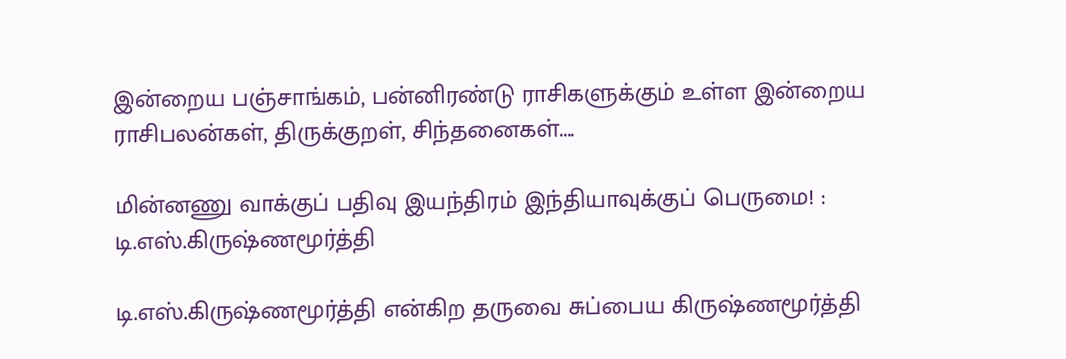இன்றைய பஞ்சாங்கம், பன்னிரண்டு ராசிகளுக்கும் உள்ள இன்றைய ராசிபலன்கள், திருக்குறள், சிந்தனைகள்....

மின்னணு வாக்குப் பதிவு இயந்திரம் இந்தியாவுக்குப் பெருமை! : டி.எஸ்.கிருஷ்ணமூர்த்தி

டி.எஸ்.கிருஷ்ணமூர்த்தி என்கிற தருவை சுப்பைய கிருஷ்ணமூர்த்தி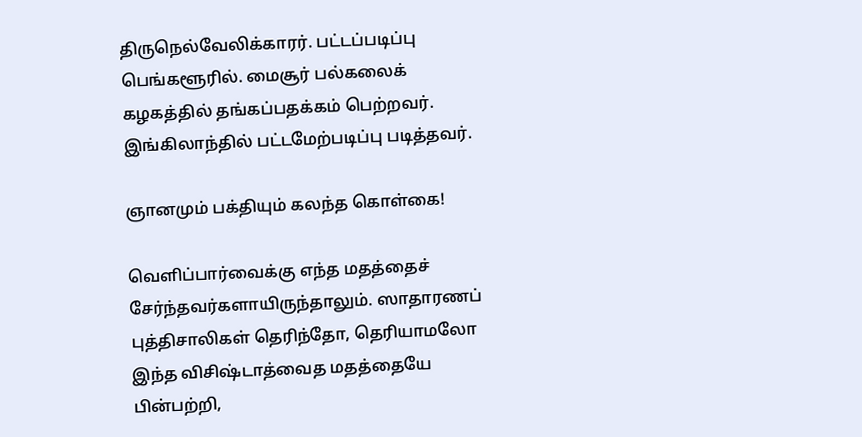திருநெல்வேலிக்காரர். பட்டப்படிப்பு பெங்களூரில். மைசூர் பல்கலைக் கழகத்தில் தங்கப்பதக்கம் பெற்றவர். இங்கிலாந்தில் பட்டமேற்படிப்பு படித்தவர்.

ஞானமும் பக்தியும் கலந்த கொள்கை!

வெளிப்பார்வைக்கு எந்த மதத்தைச் சேர்ந்தவர்களாயிருந்தாலும். ஸாதாரணப் புத்திசாலிகள் தெரிந்தோ, தெரியாமலோ இந்த விசிஷ்டாத்வைத மதத்தையே பின்பற்றி,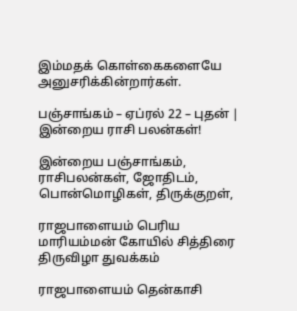இம்மதக் கொள்கைகளையே அனுசரிக்கின்றார்கள்.

பஞ்சாங்கம் – ஏப்ரல் 22 – புதன் | இன்றைய ராசி பலன்கள்!

இன்றைய பஞ்சாங்கம், ராசிபலன்கள், ஜோதிடம், பொன்மொழிகள், திருக்குறள்,

ராஜபாளையம் பெரிய மாரியம்மன் கோயில் சித்திரை திருவிழா துவக்கம்

ராஜபாளையம் தென்காசி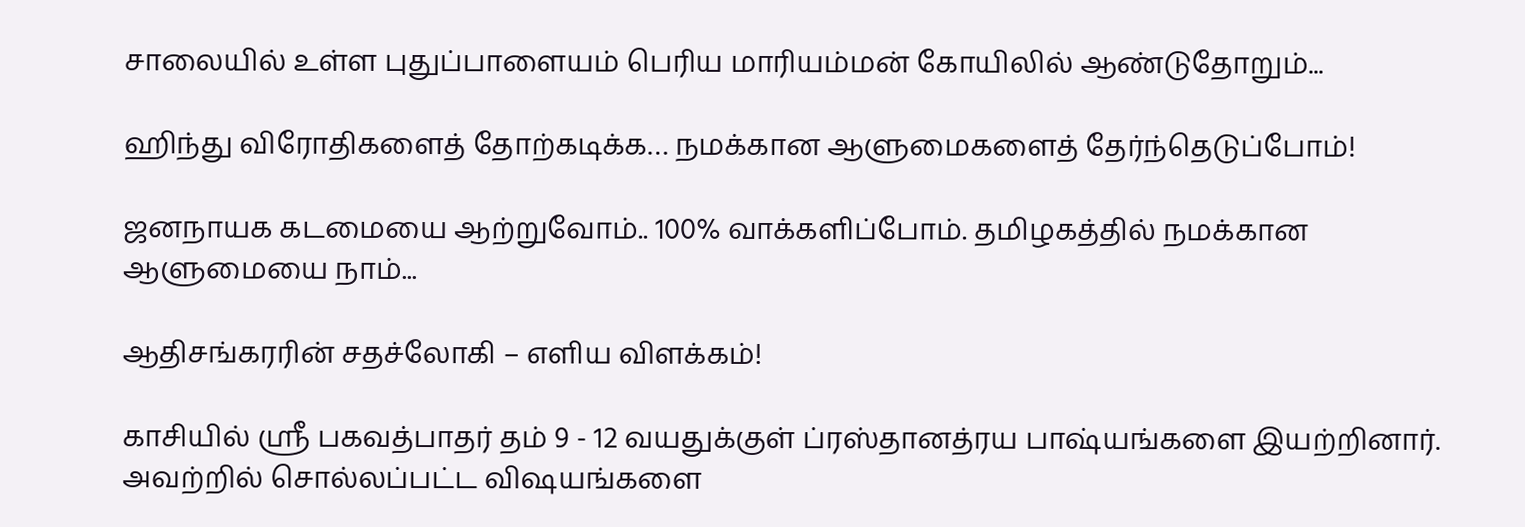சாலையில் உள்ள புதுப்பாளையம் பெரிய மாரியம்மன் கோயிலில் ஆண்டுதோறும்...

ஹிந்து விரோதிகளைத் தோற்கடிக்க… நமக்கான ஆளுமைகளைத் தேர்ந்தெடுப்போம்!

ஜனநாயக கடமையை ஆற்றுவோம்.. 100% வாக்களிப்போம். தமிழகத்தில் நமக்கான ஆளுமையை நாம்...

ஆதிசங்கரரின் சதச்லோகி – எளிய விளக்கம்!

காசியில் ஸ்ரீ பகவத்பாதர் தம் 9 - 12 வயதுக்குள் ப்ரஸ்தானத்ரய பாஷ்யங்களை இயற்றினார். அவற்றில் சொல்லப்பட்ட விஷயங்களை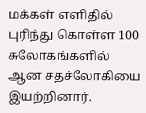மக்கள் எளிதில் புரிந்து கொள்ள 100 சுலோகங்களில் ஆன சதச்லோகியை இயற்றினார்.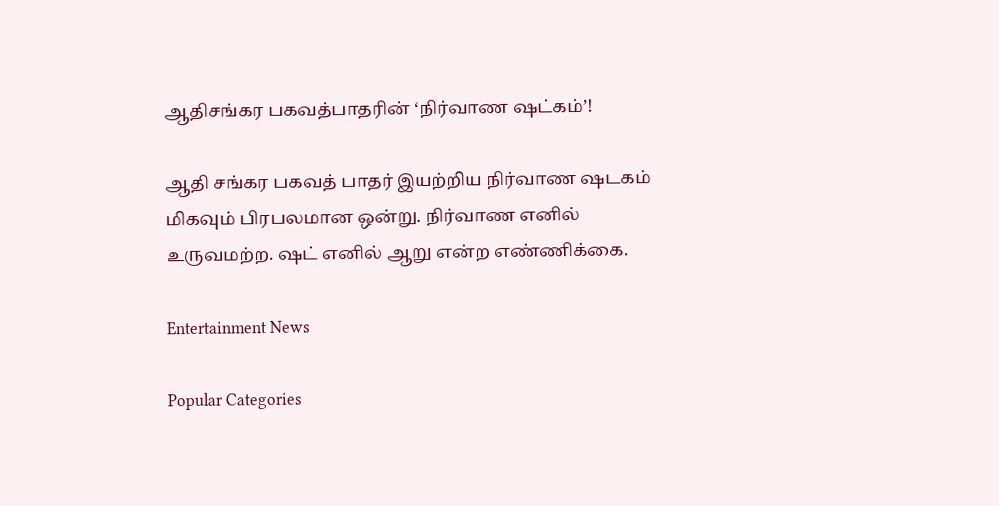ஆதிசங்கர பகவத்பாதரின் ‘நிர்வாண ஷட்கம்’!

ஆதி சங்கர பகவத் பாதர் இயற்றிய நிர்வாண ஷடகம் மிகவும் பிரபலமான ஒன்று. நிர்வாண எனில் உருவமற்ற. ஷட் எனில் ஆறு என்ற எண்ணிக்கை.

Entertainment News

Popular Categories